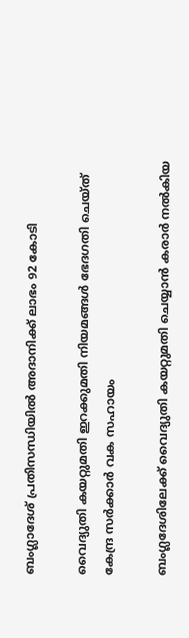ബംഗ്ലാദേശ് പ്രതിസന്ധിയിൽ അദാനിക്ക് ലാഭം 92 കോടി

വൈദ്യുതി കയറ്റുമതി ഇറക്കുമതി നിയമങ്ങള്‍ ഭേദഗതി ചെയ്ത് കേന്ദ്ര സര്‍ക്കാര്‍ വക സഹായം

ബംഗ്ലദേശിലേക്ക് വൈദ്യുതി കയറ്റുമതി ചെയ്യാൻ കരാർ നൽകിയ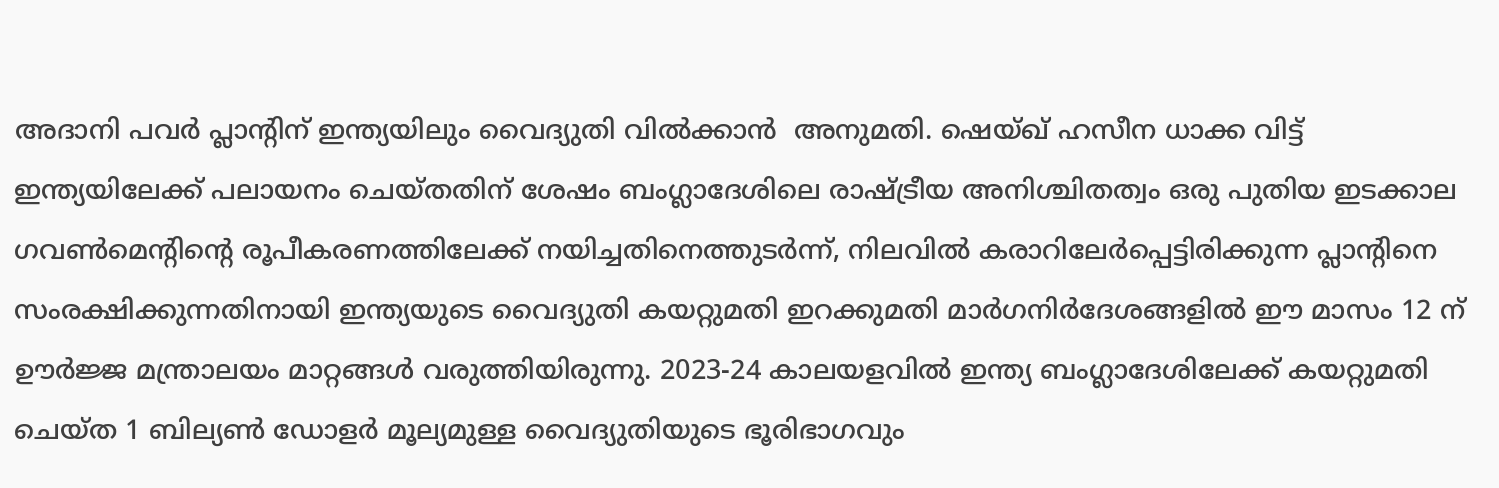അദാനി പവർ പ്ലാൻ്റിന് ഇന്ത്യയിലും വൈദ്യുതി വിൽക്കാൻ  അനുമതി. ഷെയ്ഖ് ഹസീന ധാക്ക വിട്ട് ഇന്ത്യയിലേക്ക് പലായനം ചെയ്തതിന് ശേഷം ബംഗ്ലാദേശിലെ രാഷ്ട്രീയ അനിശ്ചിതത്വം ഒരു പുതിയ ഇടക്കാല ഗവൺമെൻ്റിൻ്റെ രൂപീകരണത്തിലേക്ക് നയിച്ചതിനെത്തുടർന്ന്, നിലവിൽ കരാറിലേർപ്പെട്ടിരിക്കുന്ന പ്ലാൻ്റിനെ സംരക്ഷിക്കുന്നതിനായി ഇന്ത്യയുടെ വൈദ്യുതി കയറ്റുമതി ഇറക്കുമതി മാർഗനിർദേശങ്ങളിൽ ഈ മാസം 12 ന് ഊ‍ർജ്ജ മന്ത്രാലയം മാറ്റങ്ങൾ വരുത്തിയിരുന്നു. 2023-24 കാലയളവിൽ ഇന്ത്യ ബംഗ്ലാദേശിലേക്ക് കയറ്റുമതി ചെയ്ത 1 ബില്യൺ ഡോളർ മൂല്യമുള്ള വൈദ്യുതിയുടെ ഭൂരിഭാഗവും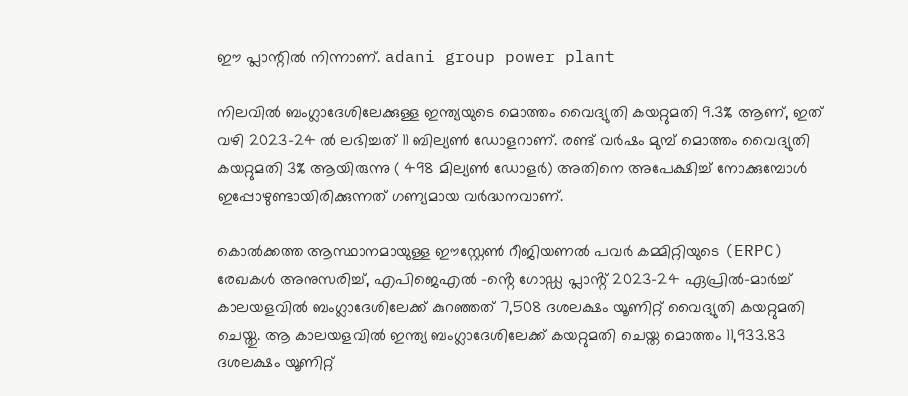ഈ പ്ലാന്റിൽ നിന്നാണ്. adani group power plant

നിലവിൽ ബംഗ്ലാദേശിലേക്കുള്ള ഇന്ത്യയുടെ മൊത്തം വൈദ്യുതി കയറ്റുമതി 9.3% ആണ്, ഇത് വഴി 2023-24 ൽ ലഭിച്ചത് 11 ബില്യൺ ഡോളറാണ്. രണ്ട് വർഷം മുമ്പ് മൊത്തം വൈദ്യുതി കയറ്റുമതി 3% ആയിരുന്നു ( 498 മില്യൺ ഡോളർ) അതിനെ അപേക്ഷിച്ച് നോക്കുമ്പോൾ ഇപ്പോഴുണ്ടായിരിക്കുന്നത് ഗണ്യമായ വർദ്ധനവാണ്.

കൊൽക്കത്ത ആസ്ഥാനമായുള്ള ഈസ്റ്റേൺ റീജിയണൽ പവർ കമ്മിറ്റിയുടെ (ERPC) രേഖകൾ അനുസരിച്ച്, എപിജെഎൽ -ൻ്റെ ഗോഡ്ഡ പ്ലാൻ്റ് 2023-24 ഏപ്രിൽ-മാർച്ച് കാലയളവിൽ ബംഗ്ലാദേശിലേക്ക് കുറഞ്ഞത് 7,508 ദശലക്ഷം യൂണിറ്റ് വൈദ്യുതി കയറ്റുമതി ചെയ്തു. ആ കാലയളവിൽ ഇന്ത്യ ബംഗ്ലാദേശിലേക്ക് കയറ്റുമതി ചെയ്ത മൊത്തം 11,933.83 ദശലക്ഷം യൂണിറ്റ്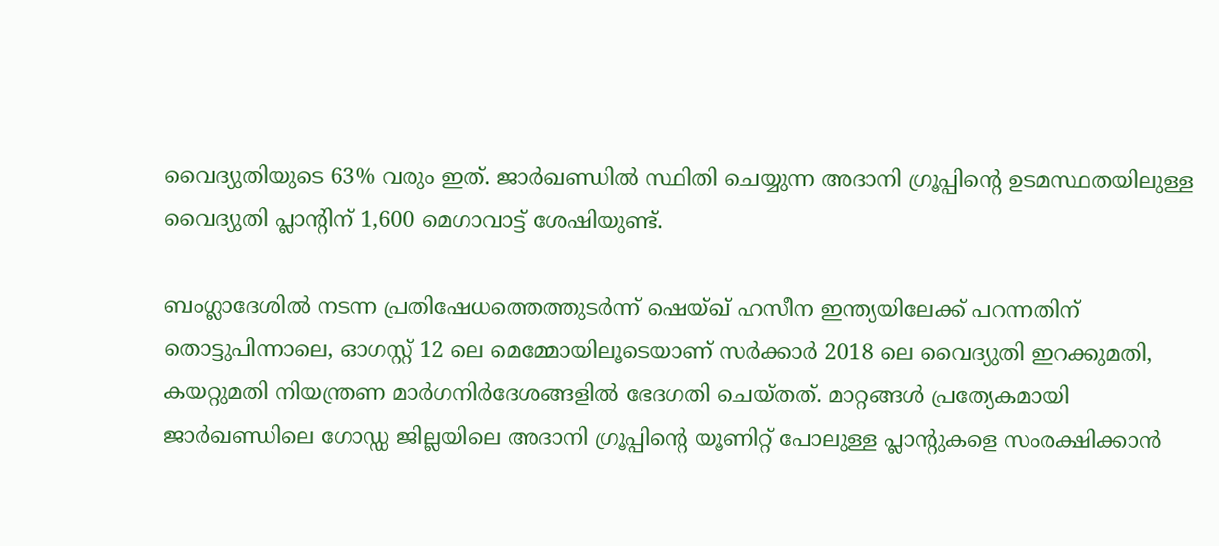വൈദ്യുതിയുടെ 63% വരും ഇത്. ജാർഖണ്ഡിൽ സ്ഥിതി ചെയ്യുന്ന അദാനി ഗ്രൂപ്പിൻ്റെ ഉടമസ്ഥതയിലുള്ള വൈദ്യുതി പ്ലാൻ്റിന് 1,600 മെഗാവാട്ട് ശേഷിയുണ്ട്.

ബംഗ്ലാദേശിൽ നടന്ന പ്രതിഷേധത്തെത്തുടർന്ന് ഷെയ്ഖ് ഹസീന ഇന്ത്യയിലേക്ക് പറന്നതിന് തൊട്ടുപിന്നാലെ, ഓഗസ്റ്റ് 12 ലെ മെമ്മോയിലൂടെയാണ് സർക്കാർ 2018 ലെ വൈദ്യുതി ഇറക്കുമതി, കയറ്റുമതി നിയന്ത്രണ മാർഗനിർദേശങ്ങളിൽ ഭേദഗതി ചെയ്തത്. മാറ്റങ്ങൾ പ്രത്യേകമായി ജാർഖണ്ഡിലെ ഗോഡ്ഡ ജില്ലയിലെ അദാനി ഗ്രൂപ്പിൻ്റെ യൂണിറ്റ് പോലുള്ള പ്ലാൻ്റുകളെ സംരക്ഷിക്കാൻ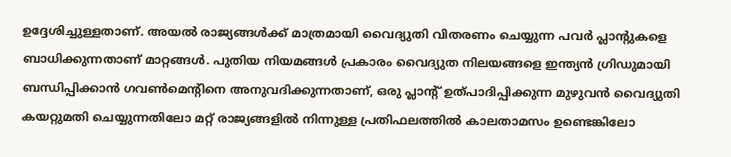ഉദ്ദേശിച്ചുള്ളതാണ്. അയൽ രാജ്യങ്ങൾക്ക് മാത്രമായി വൈദ്യുതി വിതരണം ചെയ്യുന്ന പവർ പ്ലാൻ്റുകളെ ബാധിക്കുന്നതാണ് മാറ്റങ്ങൾ. പുതിയ നിയമങ്ങൾ പ്രകാരം വൈദ്യുത നിലയങ്ങളെ ഇന്ത്യൻ ഗ്രിഡുമായി ബന്ധിപ്പിക്കാൻ ഗവൺമെൻ്റിനെ അനുവദിക്കുന്നതാണ്, ഒരു പ്ലാന്റ് ഉത്പാദിപ്പിക്കുന്ന മുഴുവൻ വൈദ്യുതി കയറ്റുമതി ചെയ്യുന്നതിലോ മറ്റ് രാജ്യങ്ങളിൽ നിന്നുള്ള പ്രതിഫലത്തിൽ കാലതാമസം ഉണ്ടെങ്കിലോ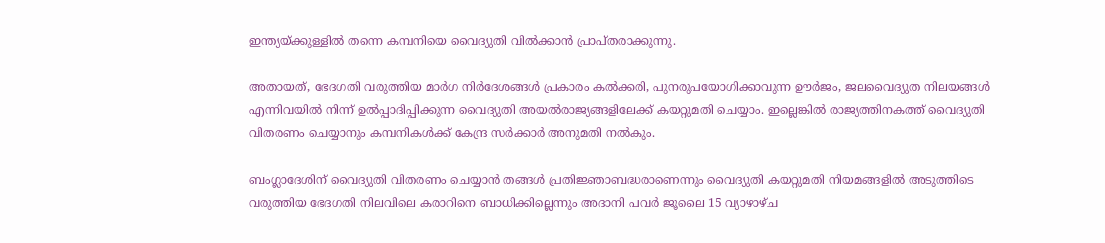ഇന്ത്യയ്ക്കുള്ളിൽ തന്നെ കമ്പനിയെ വൈദ്യുതി വിൽക്കാൻ പ്രാപ്തരാക്കുന്നു.

അതായത്, ഭേദഗതി വരുത്തിയ മാർഗ നിർദേശങ്ങൾ പ്രകാരം കൽക്കരി, പുനരുപയോഗിക്കാവുന്ന ഊർജം, ജലവൈദ്യുത നിലയങ്ങൾ എന്നിവയിൽ നിന്ന് ഉൽപ്പാദിപ്പിക്കുന്ന വൈദ്യുതി അയൽരാജ്യങ്ങളിലേക്ക് കയറ്റുമതി ചെയ്യാം. ഇല്ലെങ്കിൽ രാജ്യത്തിനകത്ത് വൈദ്യുതി വിതരണം ചെയ്യാനും കമ്പനികൾക്ക് കേന്ദ്ര സർക്കാർ അനുമതി നൽകും.

ബംഗ്ലാദേശിന് വൈദ്യുതി വിതരണം ചെയ്യാൻ തങ്ങൾ പ്രതിജ്ഞാബദ്ധരാണെന്നും വൈദ്യുതി കയറ്റുമതി നിയമങ്ങളിൽ അടുത്തിടെ വരുത്തിയ ഭേദഗതി നിലവിലെ കരാറിനെ ബാധിക്കില്ലെന്നും അദാനി പവർ ജൂലൈ 15 വ്യാഴാഴ്ച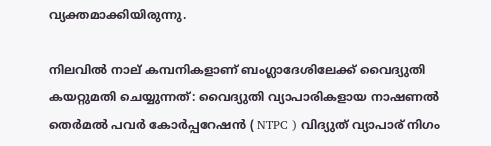വ്യക്തമാക്കിയിരുന്നു.

നിലവിൽ നാല് കമ്പനികളാണ് ബംഗ്ലാദേശിലേക്ക് വൈദ്യുതി കയറ്റുമതി ചെയ്യുന്നത്: വൈദ്യുതി വ്യാപാരികളായ നാഷണൽ തെർമൽ പവർ കോർപ്പറേഷൻ ( NTPC ) വിദ്യുത് വ്യാപാര് നിഗം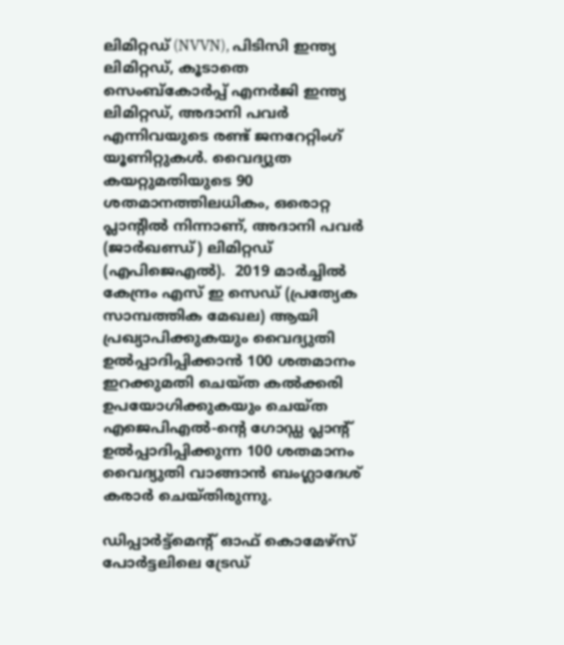ലിമിറ്റഡ് (NVVN), പിടിസി ഇന്ത്യ ലിമിറ്റഡ്, കൂടാതെ സെംബ്കോർപ്പ് എനർജി ഇന്ത്യ ലിമിറ്റഡ്, അദാനി പവർ എന്നിവയുടെ രണ്ട് ജനറേറ്റിംഗ് യൂണിറ്റുകൾ. വൈദ്യുത കയറ്റുമതിയുടെ 90 ശതമാനത്തിലധികം, ഒരൊറ്റ പ്ലാൻ്റിൽ നിന്നാണ്, അദാനി പവർ (ജാർഖണ്ഡ്) ലിമിറ്റഡ് (എപിജെഎൽ).  2019 മാർച്ചിൽ കേന്ദ്രം എസ് ഇ സെഡ്‌ (പ്രത്യേക സാമ്പത്തിക മേഖല) ആയി പ്രഖ്യാപിക്കുകയും വൈദ്യുതി ഉൽപ്പാദിപ്പിക്കാൻ 100 ശതമാനം ഇറക്കുമതി ചെയ്ത കൽക്കരി ഉപയോഗിക്കുകയും ചെയ്ത എജെപിഎൽ-ൻ്റെ ഗോഡ്ഡ പ്ലാൻ്റ് ഉൽപ്പാദിപ്പിക്കുന്ന 100 ശതമാനം വൈദ്യുതി വാങ്ങാൻ ബംഗ്ലാദേശ് കരാർ ചെയ്തിരുന്നു.

ഡിപ്പാർട്ട്‌മെൻ്റ് ഓഫ് കൊമേഴ്‌സ് പോർട്ടലിലെ ട്രേഡ്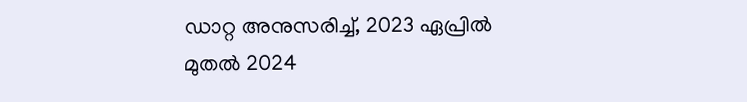ഡാറ്റ അനുസരിച്ച്, 2023 ഏപ്രിൽ മുതൽ 2024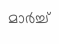മാർച്ച്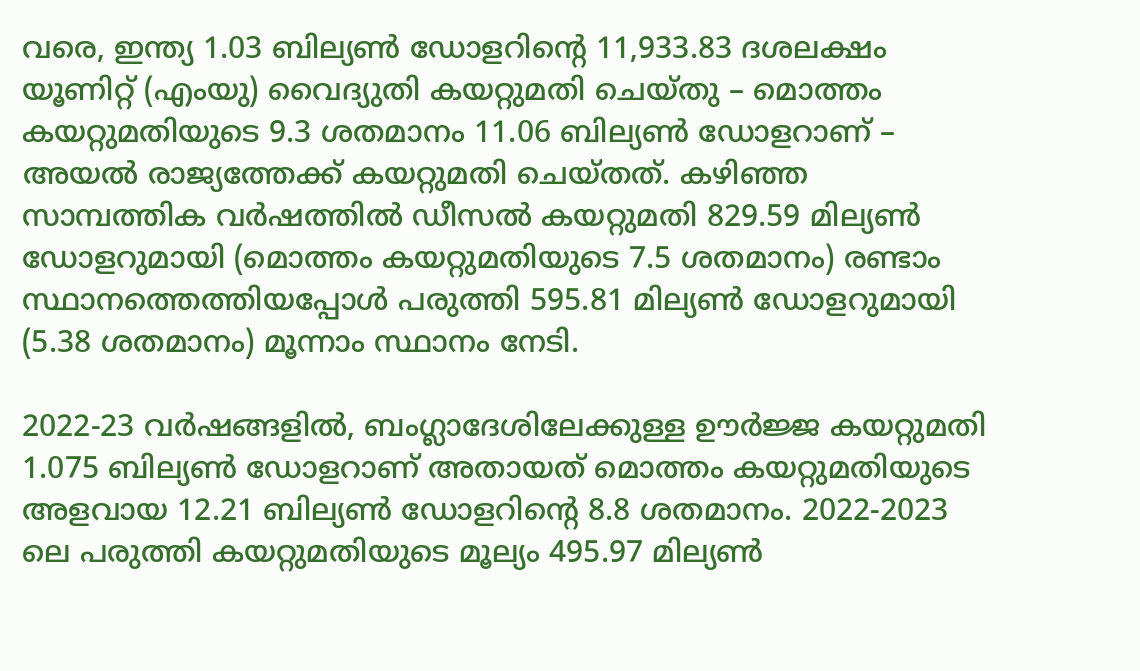വരെ, ഇന്ത്യ 1.03 ബില്യൺ ഡോളറിൻ്റെ 11,933.83 ദശലക്ഷം യൂണിറ്റ് (എംയു) വൈദ്യുതി കയറ്റുമതി ചെയ്തു – മൊത്തം കയറ്റുമതിയുടെ 9.3 ശതമാനം 11.06 ബില്യൺ ഡോളറാണ് – അയൽ രാജ്യത്തേക്ക് കയറ്റുമതി ചെയ്തത്. കഴിഞ്ഞ സാമ്പത്തിക വർഷത്തിൽ ഡീസൽ കയറ്റുമതി 829.59 മില്യൺ ഡോളറുമായി (മൊത്തം കയറ്റുമതിയുടെ 7.5 ശതമാനം) രണ്ടാം സ്ഥാനത്തെത്തിയപ്പോൾ പരുത്തി 595.81 മില്യൺ ഡോളറുമായി (5.38 ശതമാനം) മൂന്നാം സ്ഥാനം നേടി.

2022-23 വർഷങ്ങളിൽ, ബംഗ്ലാദേശിലേക്കുള്ള ഊർജ്ജ കയറ്റുമതി 1.075 ബില്യൺ ഡോളറാണ് അതായത് മൊത്തം കയറ്റുമതിയുടെ അളവായ 12.21 ബില്യൺ ഡോളറിൻ്റെ 8.8 ശതമാനം. 2022-2023 ലെ പരുത്തി കയറ്റുമതിയുടെ മൂല്യം 495.97 മില്യൺ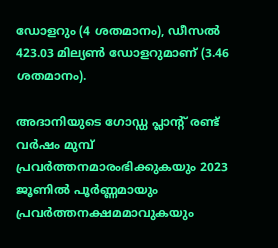ഡോളറും (4 ശതമാനം), ഡീസൽ 423.03 മില്യൺ ഡോളറുമാണ് (3.46 ശതമാനം).

അദാനിയുടെ ഗോഡ്ഡ പ്ലാൻ്റ് രണ്ട് വർഷം മുമ്പ് പ്രവർത്തനമാരംഭിക്കുകയും 2023 ജൂണിൽ പൂർണ്ണമായും പ്രവർത്തനക്ഷമമാവുകയും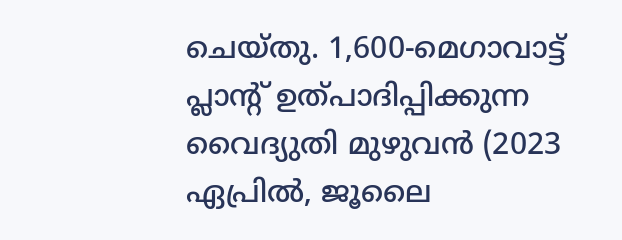ചെയ്തു. 1,600-മെഗാവാട്ട് പ്ലാൻ്റ് ഉത്പാദിപ്പിക്കുന്ന വൈദ്യുതി മുഴുവൻ (2023 ഏപ്രിൽ, ജൂലൈ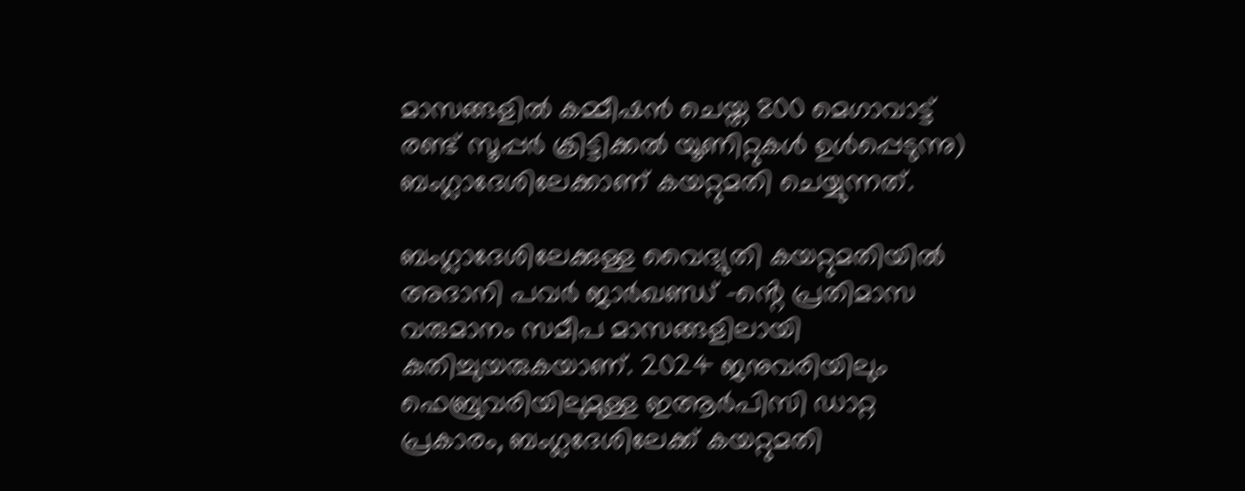മാസങ്ങളിൽ കമ്മീഷൻ ചെയ്ത 800 മെഗാവാട്ട് രണ്ട് സൂപ്പർ ക്രിട്ടിക്കൽ യൂണിറ്റുകൾ ഉൾപ്പെടുന്നു) ബംഗ്ലാദേശിലേക്കാണ് കയറ്റുമതി ചെയ്യുന്നത്.

ബംഗ്ലാദേശിലേക്കുള്ള വൈദ്യുതി കയറ്റുമതിയിൽ അദാനി പവർ ജാർഖണ്ഡ് -ൻ്റെ പ്രതിമാസ വരുമാനം സമീപ മാസങ്ങളിലായി കുതിച്ചുയരുകയാണ്. 2024 ജനുവരിയിലും ഫെബ്രുവരിയിലുമുള്ള ഇആർപിസി ഡാറ്റ പ്രകാരം, ബംഗ്ലദേശിലേക്ക് കയറ്റുമതി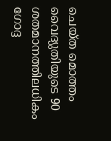ചെയ്ത മൊത്തം വൈദ്യുതിയുടെ 90 ശതമാനത്തിലധികം ഗോദ്ദ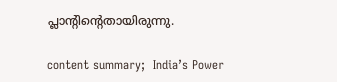പ്ലാൻ്റിൻ്റെതായിരുന്നു.

content summary;  India’s Power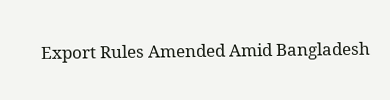Export Rules Amended Amid Bangladesh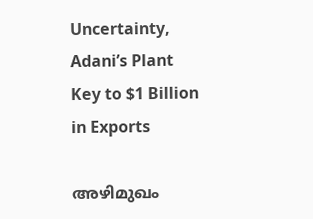Uncertainty, Adani’s Plant Key to $1 Billion in Exports

അഴിമുഖം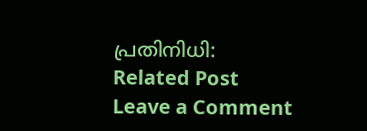പ്രതിനിധി:
Related Post
Leave a Comment